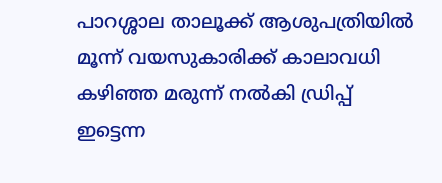പാറശ്ശാല താലൂക്ക് ആശുപത്രിയിൽ മൂന്ന് വയസുകാരിക്ക് കാലാവധി കഴിഞ്ഞ മരുന്ന് നൽകി ഡ്രിപ്പ് ഇട്ടെന്ന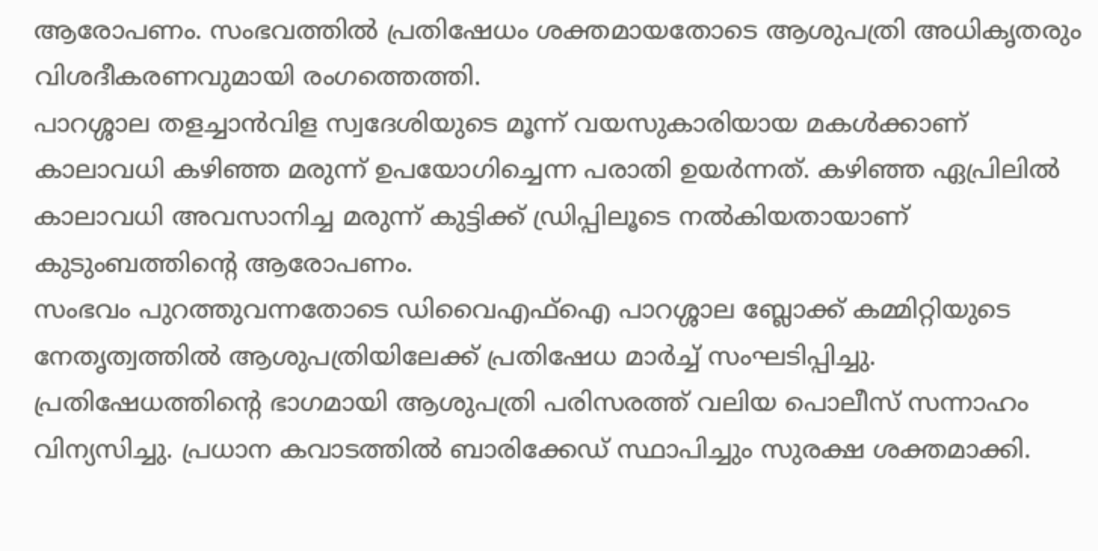ആരോപണം. സംഭവത്തിൽ പ്രതിഷേധം ശക്തമായതോടെ ആശുപത്രി അധികൃതരും വിശദീകരണവുമായി രംഗത്തെത്തി.
പാറശ്ശാല തളച്ചാൻവിള സ്വദേശിയുടെ മൂന്ന് വയസുകാരിയായ മകൾക്കാണ് കാലാവധി കഴിഞ്ഞ മരുന്ന് ഉപയോഗിച്ചെന്ന പരാതി ഉയർന്നത്. കഴിഞ്ഞ ഏപ്രിലിൽ കാലാവധി അവസാനിച്ച മരുന്ന് കുട്ടിക്ക് ഡ്രിപ്പിലൂടെ നൽകിയതായാണ് കുടുംബത്തിന്റെ ആരോപണം.
സംഭവം പുറത്തുവന്നതോടെ ഡിവൈഎഫ്ഐ പാറശ്ശാല ബ്ലോക്ക് കമ്മിറ്റിയുടെ നേതൃത്വത്തിൽ ആശുപത്രിയിലേക്ക് പ്രതിഷേധ മാർച്ച് സംഘടിപ്പിച്ചു. പ്രതിഷേധത്തിന്റെ ഭാഗമായി ആശുപത്രി പരിസരത്ത് വലിയ പൊലീസ് സന്നാഹം വിന്യസിച്ചു. പ്രധാന കവാടത്തിൽ ബാരിക്കേഡ് സ്ഥാപിച്ചും സുരക്ഷ ശക്തമാക്കി.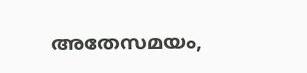അതേസമയം,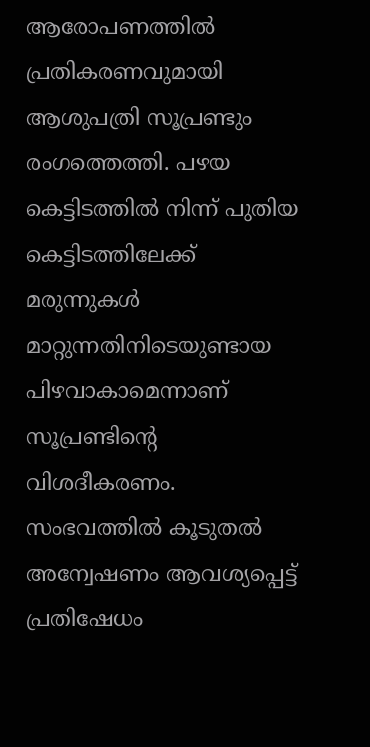ആരോപണത്തിൽ പ്രതികരണവുമായി ആശുപത്രി സൂപ്രണ്ടും രംഗത്തെത്തി. പഴയ കെട്ടിടത്തിൽ നിന്ന് പുതിയ കെട്ടിടത്തിലേക്ക് മരുന്നുകൾ മാറ്റുന്നതിനിടെയുണ്ടായ പിഴവാകാമെന്നാണ് സൂപ്രണ്ടിന്റെ വിശദീകരണം.
സംഭവത്തിൽ കൂടുതൽ അന്വേഷണം ആവശ്യപ്പെട്ട് പ്രതിഷേധം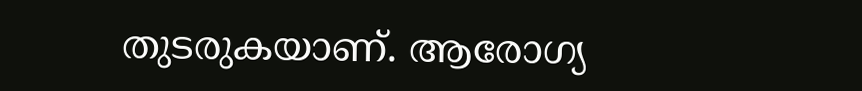തുടരുകയാണ്. ആരോഗ്യ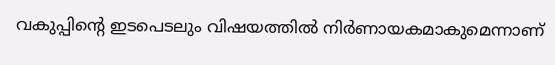വകുപ്പിന്റെ ഇടപെടലും വിഷയത്തിൽ നിർണായകമാകുമെന്നാണ്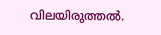വിലയിരുത്തൽ.